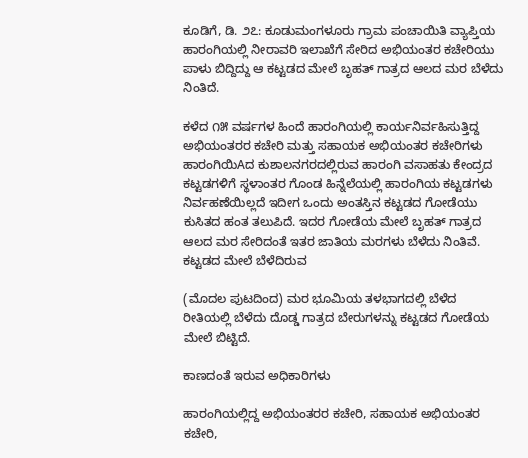ಕೂಡಿಗೆ, ಡಿ. ೨೭: ಕೂಡುಮಂಗಳೂರು ಗ್ರಾಮ ಪಂಚಾಯಿತಿ ವ್ಯಾಪ್ತಿಯ ಹಾರಂಗಿಯಲ್ಲಿ ನೀರಾವರಿ ಇಲಾಖೆಗೆ ಸೇರಿದ ಅಭಿಯಂತರ ಕಚೇರಿಯು ಪಾಳು ಬಿದ್ದಿದ್ದು ಆ ಕಟ್ಟಡದ ಮೇಲೆ ಬೃಹತ್ ಗಾತ್ರದ ಆಲದ ಮರ ಬೆಳೆದು ನಿಂತಿದೆ.

ಕಳೆದ ೧೫ ವರ್ಷಗಳ ಹಿಂದೆ ಹಾರಂಗಿಯಲ್ಲಿ ಕಾರ್ಯನಿರ್ವಹಿಸುತ್ತಿದ್ದ ಅಭಿಯಂತರರ ಕಚೇರಿ ಮತ್ತು ಸಹಾಯಕ ಅಭಿಯಂತರ ಕಚೇರಿಗಳು ಹಾರಂಗಿಯಿAದ ಕುಶಾಲನಗರದಲ್ಲಿರುವ ಹಾರಂಗಿ ವಸಾಹತು ಕೇಂದ್ರದ ಕಟ್ಟಡಗಳಿಗೆ ಸ್ಥಳಾಂತರ ಗೊಂಡ ಹಿನ್ನೆಲೆಯಲ್ಲಿ ಹಾರಂಗಿಯ ಕಟ್ಟಡಗಳು ನಿರ್ವಹಣೆಯಿಲ್ಲದೆ ಇದೀಗ ಒಂದು ಅಂತಸ್ತಿನ ಕಟ್ಟಡದ ಗೋಡೆಯು ಕುಸಿತದ ಹಂತ ತಲುಪಿದೆ. ಇದರ ಗೋಡೆಯ ಮೇಲೆ ಬೃಹತ್ ಗಾತ್ರದ ಆಲದ ಮರ ಸೇರಿದಂತೆ ಇತರ ಜಾತಿಯ ಮರಗಳು ಬೆಳೆದು ನಿಂತಿವೆ. ಕಟ್ಟಡದ ಮೇಲೆ ಬೆಳೆದಿರುವ

(ಮೊದಲ ಪುಟದಿಂದ) ಮರ ಭೂಮಿಯ ತಳಭಾಗದಲ್ಲಿ ಬೆಳೆದ ರೀತಿಯಲ್ಲಿ ಬೆಳೆದು ದೊಡ್ಡ ಗಾತ್ರದ ಬೇರುಗಳನ್ನು ಕಟ್ಟಡದ ಗೋಡೆಯ ಮೇಲೆ ಬಿಟ್ಟಿದೆ.

ಕಾಣದಂತೆ ಇರುವ ಅಧಿಕಾರಿಗಳು

ಹಾರಂಗಿಯಲ್ಲಿದ್ದ ಅಭಿಯಂತರರ ಕಚೇರಿ, ಸಹಾಯಕ ಅಭಿಯಂತರ ಕಚೇರಿ,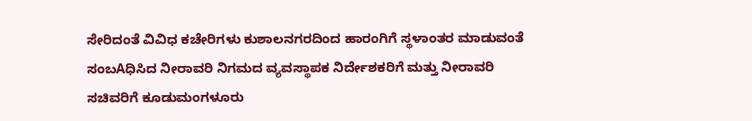ಸೇರಿದಂತೆ ವಿವಿಧ ಕಚೇರಿಗಳು ಕುಶಾಲನಗರದಿಂದ ಹಾರಂಗಿಗೆ ಸ್ಥಳಾಂತರ ಮಾಡುವಂತೆ ಸಂಬAಧಿಸಿದ ನೀರಾವರಿ ನಿಗಮದ ವ್ಯವಸ್ಥಾಪಕ ನಿರ್ದೇಶಕರಿಗೆ ಮತ್ತು ನೀರಾವರಿ ಸಚಿವರಿಗೆ ಕೂಡುಮಂಗಳೂರು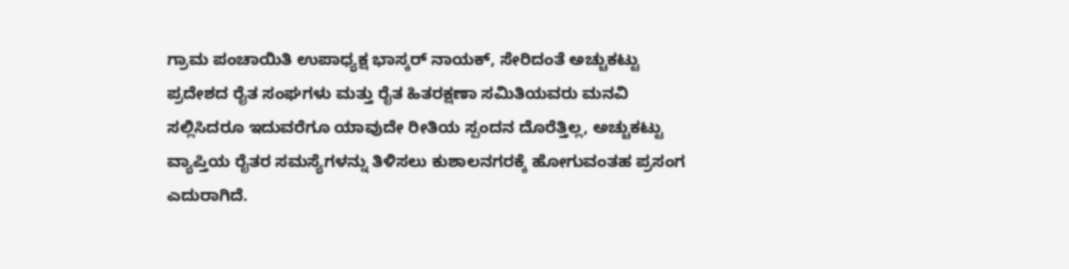ಗ್ರಾಮ ಪಂಚಾಯಿತಿ ಉಪಾಧ್ಯಕ್ಷ ಭಾಸ್ಕರ್ ನಾಯಕ್, ಸೇರಿದಂತೆ ಅಚ್ಚುಕಟ್ಟು ಪ್ರದೇಶದ ರೈತ ಸಂಘಗಳು ಮತ್ತು ರೈತ ಹಿತರಕ್ಷಣಾ ಸಮಿತಿಯವರು ಮನವಿ ಸಲ್ಲಿಸಿದರೂ ಇದುವರೆಗೂ ಯಾವುದೇ ರೀತಿಯ ಸ್ಪಂದನ ದೊರೆತ್ತಿಲ್ಲ, ಅಚ್ಚುಕಟ್ಟು ವ್ಯಾಪ್ತಿಯ ರೈತರ ಸಮಸ್ಯೆಗಳನ್ನು ತಿಳಿಸಲು ಕುಶಾಲನಗರಕ್ಕೆ ಹೋಗುವಂತಹ ಪ್ರಸಂಗ ಎದುರಾಗಿದೆ.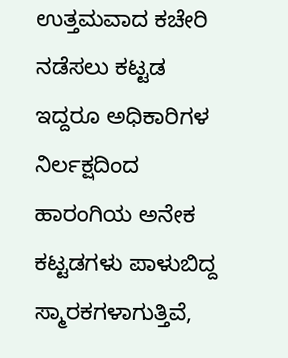ಉತ್ತಮವಾದ ಕಚೇರಿ ನಡೆಸಲು ಕಟ್ಟಡ ಇದ್ದರೂ ಅಧಿಕಾರಿಗಳ ನಿರ್ಲಕ್ಷದಿಂದ ಹಾರಂಗಿಯ ಅನೇಕ ಕಟ್ಟಡಗಳು ಪಾಳುಬಿದ್ದ ಸ್ಮಾರಕಗಳಾಗುತ್ತಿವೆ,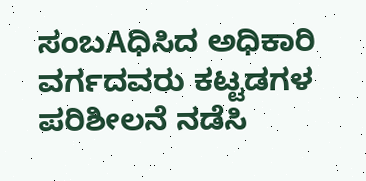ಸಂಬAಧಿಸಿದ ಅಧಿಕಾರಿ ವರ್ಗದವರು ಕಟ್ಟಡಗಳ ಪರಿಶೀಲನೆ ನಡೆಸಿ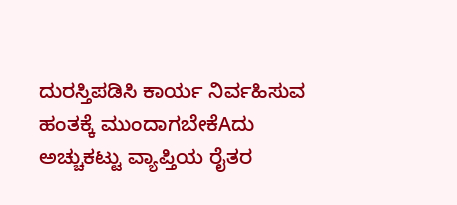ದುರಸ್ತಿಪಡಿಸಿ ಕಾರ್ಯ ನಿರ್ವಹಿಸುವ ಹಂತಕ್ಕೆ ಮುಂದಾಗಬೇಕೆAದು ಅಚ್ಚುಕಟ್ಟು ವ್ಯಾಪ್ತಿಯ ರೈತರ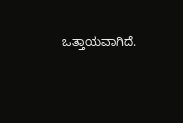ಒತ್ತಾಯವಾಗಿದೆ.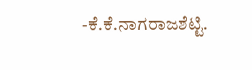-ಕೆ.ಕೆ.ನಾಗರಾಜಶೆಟ್ಟಿ.